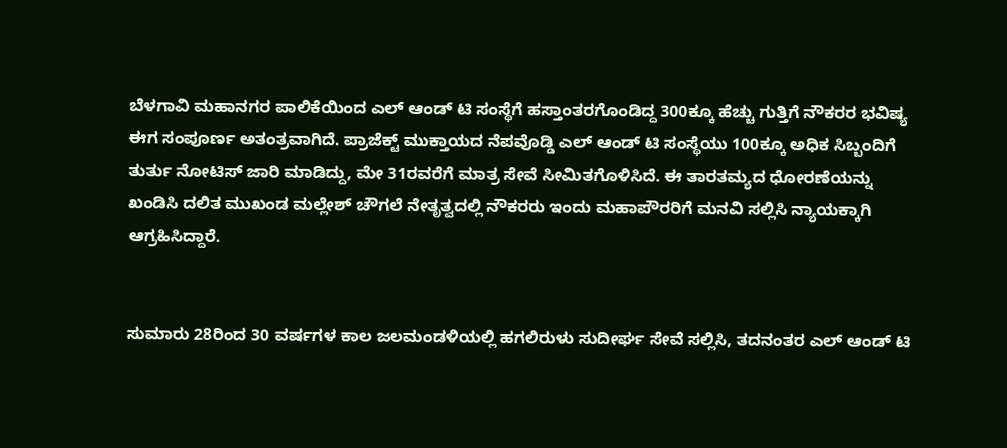ಬೆಳಗಾವಿ ಮಹಾನಗರ ಪಾಲಿಕೆಯಿಂದ ಎಲ್ ಆಂಡ್ ಟಿ ಸಂಸ್ಥೆಗೆ ಹಸ್ತಾಂತರಗೊಂಡಿದ್ದ 300ಕ್ಕೂ ಹೆಚ್ಚು ಗುತ್ತಿಗೆ ನೌಕರರ ಭವಿಷ್ಯ ಈಗ ಸಂಪೂರ್ಣ ಅತಂತ್ರವಾಗಿದೆ. ಪ್ರಾಜೆಕ್ಟ್ ಮುಕ್ತಾಯದ ನೆಪವೊಡ್ಡಿ ಎಲ್ ಆಂಡ್ ಟಿ ಸಂಸ್ಥೆಯು 100ಕ್ಕೂ ಅಧಿಕ ಸಿಬ್ಬಂದಿಗೆ ತುರ್ತು ನೋಟಿಸ್ ಜಾರಿ ಮಾಡಿದ್ದು, ಮೇ 31ರವರೆಗೆ ಮಾತ್ರ ಸೇವೆ ಸೀಮಿತಗೊಳಿಸಿದೆ. ಈ ತಾರತಮ್ಯದ ಧೋರಣೆಯನ್ನು ಖಂಡಿಸಿ ದಲಿತ ಮುಖಂಡ ಮಲ್ಲೇಶ್ ಚೌಗಲೆ ನೇತೃತ್ವದಲ್ಲಿ ನೌಕರರು ಇಂದು ಮಹಾಪೌರರಿಗೆ ಮನವಿ ಸಲ್ಲಿಸಿ ನ್ಯಾಯಕ್ಕಾಗಿ ಆಗ್ರಹಿಸಿದ್ದಾರೆ.


ಸುಮಾರು 28ರಿಂದ 30 ವರ್ಷಗಳ ಕಾಲ ಜಲಮಂಡಳಿಯಲ್ಲಿ ಹಗಲಿರುಳು ಸುದೀರ್ಘ ಸೇವೆ ಸಲ್ಲಿಸಿ, ತದನಂತರ ಎಲ್ ಆಂಡ್ ಟಿ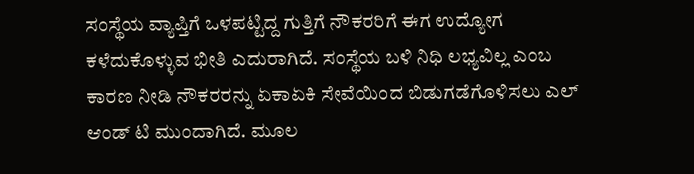ಸಂಸ್ಥೆಯ ವ್ಯಾಪ್ತಿಗೆ ಒಳಪಟ್ಟಿದ್ದ ಗುತ್ತಿಗೆ ನೌಕರರಿಗೆ ಈಗ ಉದ್ಯೋಗ ಕಳೆದುಕೊಳ್ಳುವ ಭೀತಿ ಎದುರಾಗಿದೆ. ಸಂಸ್ಥೆಯ ಬಳಿ ನಿಧಿ ಲಭ್ಯವಿಲ್ಲ ಎಂಬ ಕಾರಣ ನೀಡಿ ನೌಕರರನ್ನು ಏಕಾಏಕಿ ಸೇವೆಯಿಂದ ಬಿಡುಗಡೆಗೊಳಿಸಲು ಎಲ್ ಆಂಡ್ ಟಿ ಮುಂದಾಗಿದೆ. ಮೂಲ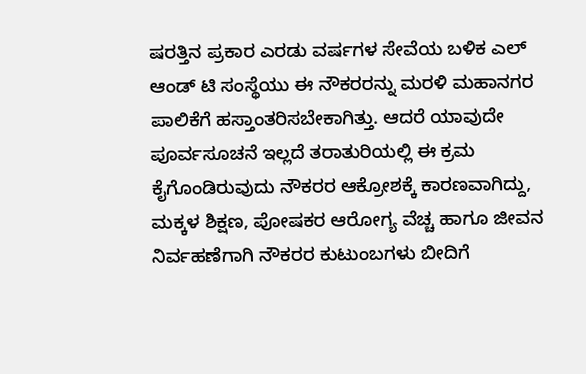ಷರತ್ತಿನ ಪ್ರಕಾರ ಎರಡು ವರ್ಷಗಳ ಸೇವೆಯ ಬಳಿಕ ಎಲ್ ಆಂಡ್ ಟಿ ಸಂಸ್ಥೆಯು ಈ ನೌಕರರನ್ನು ಮರಳಿ ಮಹಾನಗರ ಪಾಲಿಕೆಗೆ ಹಸ್ತಾಂತರಿಸಬೇಕಾಗಿತ್ತು. ಆದರೆ ಯಾವುದೇ ಪೂರ್ವಸೂಚನೆ ಇಲ್ಲದೆ ತರಾತುರಿಯಲ್ಲಿ ಈ ಕ್ರಮ ಕೈಗೊಂಡಿರುವುದು ನೌಕರರ ಆಕ್ರೋಶಕ್ಕೆ ಕಾರಣವಾಗಿದ್ದು, ಮಕ್ಕಳ ಶಿಕ್ಷಣ, ಪೋಷಕರ ಆರೋಗ್ಯ ವೆಚ್ಚ ಹಾಗೂ ಜೀವನ ನಿರ್ವಹಣೆಗಾಗಿ ನೌಕರರ ಕುಟುಂಬಗಳು ಬೀದಿಗೆ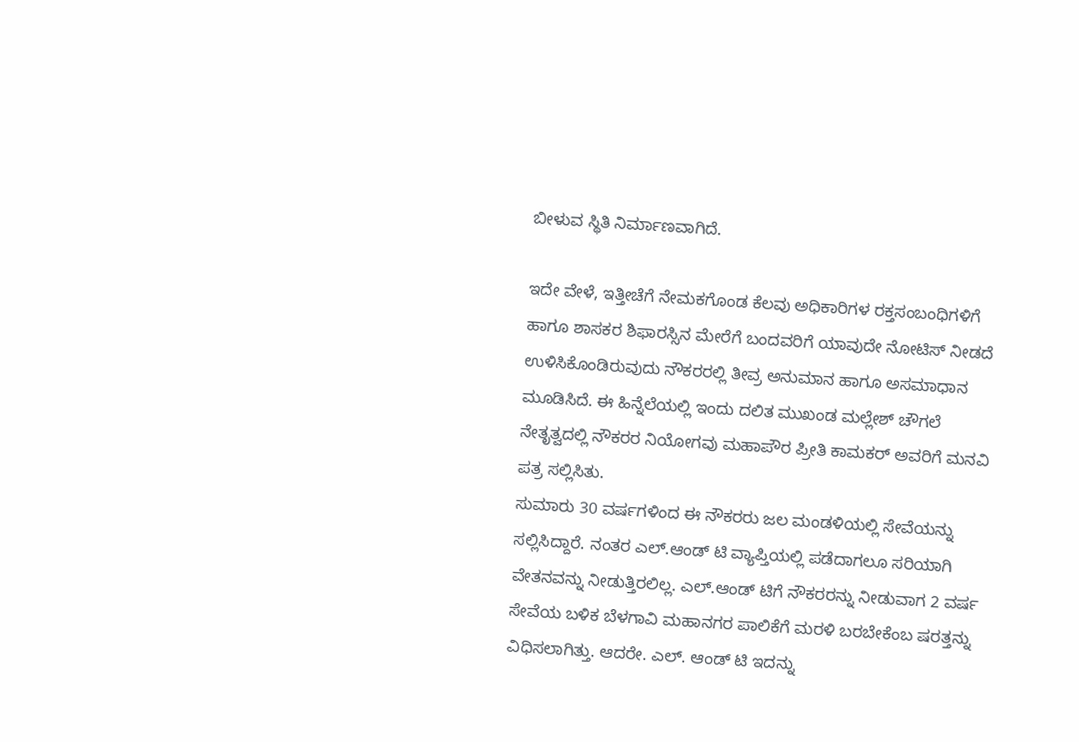ಬೀಳುವ ಸ್ಥಿತಿ ನಿರ್ಮಾಣವಾಗಿದೆ.

ಇದೇ ವೇಳೆ, ಇತ್ತೀಚೆಗೆ ನೇಮಕಗೊಂಡ ಕೆಲವು ಅಧಿಕಾರಿಗಳ ರಕ್ತಸಂಬಂಧಿಗಳಿಗೆ ಹಾಗೂ ಶಾಸಕರ ಶಿಫಾರಸ್ಸಿನ ಮೇರೆಗೆ ಬಂದವರಿಗೆ ಯಾವುದೇ ನೋಟಿಸ್ ನೀಡದೆ ಉಳಿಸಿಕೊಂಡಿರುವುದು ನೌಕರರಲ್ಲಿ ತೀವ್ರ ಅನುಮಾನ ಹಾಗೂ ಅಸಮಾಧಾನ ಮೂಡಿಸಿದೆ. ಈ ಹಿನ್ನೆಲೆಯಲ್ಲಿ ಇಂದು ದಲಿತ ಮುಖಂಡ ಮಲ್ಲೇಶ್ ಚೌಗಲೆ ನೇತೃತ್ವದಲ್ಲಿ ನೌಕರರ ನಿಯೋಗವು ಮಹಾಪೌರ ಪ್ರೀತಿ ಕಾಮಕರ್ ಅವರಿಗೆ ಮನವಿ ಪತ್ರ ಸಲ್ಲಿಸಿತು.
ಸುಮಾರು 30 ವರ್ಷಗಳಿಂದ ಈ ನೌಕರರು ಜಲ ಮಂಡಳಿಯಲ್ಲಿ ಸೇವೆಯನ್ನು ಸಲ್ಲಿಸಿದ್ದಾರೆ. ನಂತರ ಎಲ್.ಆಂಡ್ ಟಿ ವ್ಯಾಪ್ತಿಯಲ್ಲಿ ಪಡೆದಾಗಲೂ ಸರಿಯಾಗಿ ವೇತನವನ್ನು ನೀಡುತ್ತಿರಲಿಲ್ಲ. ಎಲ್.ಆಂಡ್ ಟಿಗೆ ನೌಕರರನ್ನು ನೀಡುವಾಗ 2 ವರ್ಷ ಸೇವೆಯ ಬಳಿಕ ಬೆಳಗಾವಿ ಮಹಾನಗರ ಪಾಲಿಕೆಗೆ ಮರಳಿ ಬರಬೇಕೆಂಬ ಷರತ್ತನ್ನು ವಿಧಿಸಲಾಗಿತ್ತು. ಆದರೇ. ಎಲ್. ಆಂಡ್ ಟಿ ಇದನ್ನು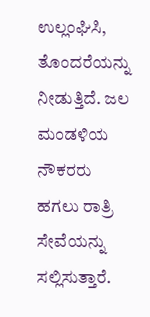ಉಲ್ಲಂಘಿಸಿ, ತೊಂದರೆಯನ್ನು ನೀಡುತ್ತಿದೆ. ಜಲ ಮಂಡಳಿಯ ನೌಕರರು ಹಗಲು ರಾತ್ರಿ ಸೇವೆಯನ್ನು ಸಲ್ಲಿಸುತ್ತಾರೆ.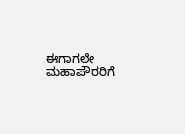ಈಗಾಗಲೇ ಮಹಾಪೌರರಿಗೆ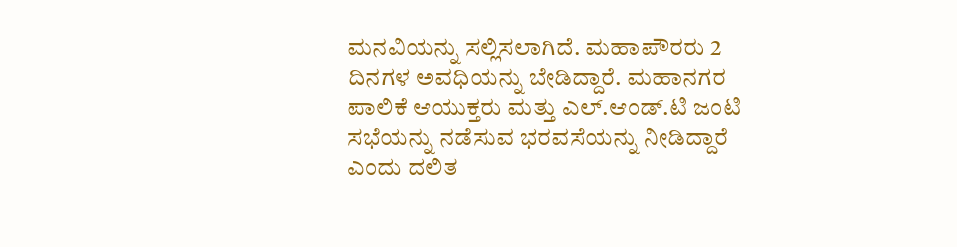ಮನವಿಯನ್ನು ಸಲ್ಲಿಸಲಾಗಿದೆ. ಮಹಾಪೌರರು 2 ದಿನಗಳ ಅವಧಿಯನ್ನು ಬೇಡಿದ್ದಾರೆ. ಮಹಾನಗರ ಪಾಲಿಕೆ ಆಯುಕ್ತರು ಮತ್ತು ಎಲ್.ಆಂಡ್.ಟಿ ಜಂಟಿ ಸಭೆಯನ್ನು ನಡೆಸುವ ಭರವಸೆಯನ್ನು ನೀಡಿದ್ದಾರೆ ಎಂದು ದಲಿತ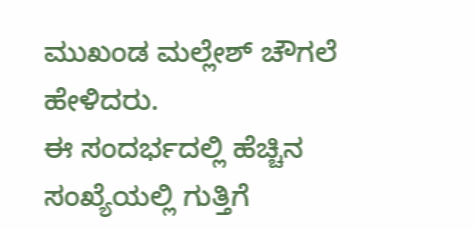ಮುಖಂಡ ಮಲ್ಲೇಶ್ ಚೌಗಲೆ ಹೇಳಿದರು.
ಈ ಸಂದರ್ಭದಲ್ಲಿ ಹೆಚ್ಚಿನ ಸಂಖ್ಯೆಯಲ್ಲಿ ಗುತ್ತಿಗೆ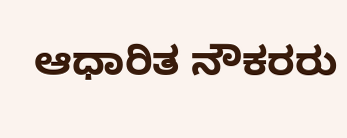ಆಧಾರಿತ ನೌಕರರು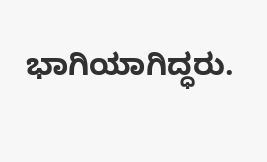ಭಾಗಿಯಾಗಿದ್ಧರು.